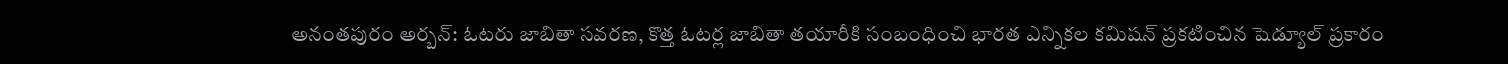అనంతపురం అర్బన్: ఓటరు జాబితా సవరణ, కొత్త ఓటర్ల జాబితా తయారీకి సంబంధించి భారత ఎన్నికల కమిషన్ ప్రకటించిన షెడ్యూల్ ప్రకారం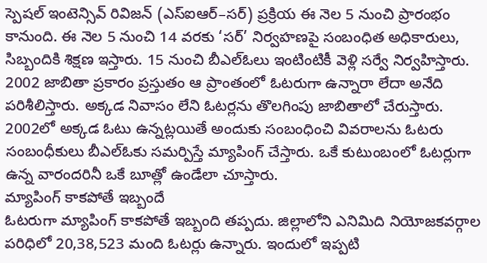స్పెషల్ ఇంటెన్సివ్ రివిజన్ (ఎస్ఐఆర్–సర్) ప్రక్రియ ఈ నెల 5 నుంచి ప్రారంభం కానుంది. ఈ నెల 5 నుంచి 14 వరకు ‘సర్’ నిర్వహణపై సంబంధిత అధికారులు, సిబ్బందికి శిక్షణ ఇస్తారు. 15 నుంచి బీఎల్ఓలు ఇంటింటికీ వెళ్లి సర్వే నిర్వహిస్తారు. 2002 జాబితా ప్రకారం ప్రస్తుతం ఆ ప్రాంతంలో ఓటరుగా ఉన్నారా లేదా అనేది పరిశీలిస్తారు. అక్కడ నివాసం లేని ఓటర్లను తొలగింపు జాబితాలో చేరుస్తారు. 2002లో అక్కడ ఓటు ఉన్నట్లయితే అందుకు సంబంధించి వివరాలను ఓటరు సంబంధీకులు బీఎల్ఓకు సమర్పిస్తే మ్యాపింగ్ చేస్తారు. ఒకే కుటుంబంలో ఓటర్లుగా ఉన్న వారందరినీ ఒకే బూత్లో ఉండేలా చూస్తారు.
మ్యాపింగ్ కాకపోతే ఇబ్బందే
ఓటరుగా మ్యాపింగ్ కాకపోతే ఇబ్బంది తప్పదు. జిల్లాలోని ఎనిమిది నియోజకవర్గాల పరిధిలో 20,38,523 మంది ఓటర్లు ఉన్నారు. ఇందులో ఇప్పటి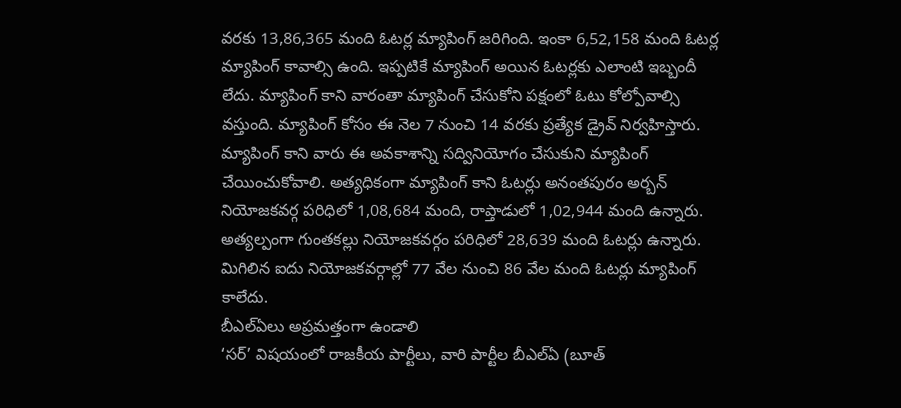వరకు 13,86,365 మంది ఓటర్ల మ్యాపింగ్ జరిగింది. ఇంకా 6,52,158 మంది ఓటర్ల మ్యాపింగ్ కావాల్సి ఉంది. ఇప్పటికే మ్యాపింగ్ అయిన ఓటర్లకు ఎలాంటి ఇబ్బందీ లేదు. మ్యాపింగ్ కాని వారంతా మ్యాపింగ్ చేసుకోని పక్షంలో ఓటు కోల్పోవాల్సి వస్తుంది. మ్యాపింగ్ కోసం ఈ నెల 7 నుంచి 14 వరకు ప్రత్యేక డ్రైవ్ నిర్వహిస్తారు. మ్యాపింగ్ కాని వారు ఈ అవకాశాన్ని సద్వినియోగం చేసుకుని మ్యాపింగ్ చేయించుకోవాలి. అత్యధికంగా మ్యాపింగ్ కాని ఓటర్లు అనంతపురం అర్బన్ నియోజకవర్గ పరిధిలో 1,08,684 మంది, రాప్తాడులో 1,02,944 మంది ఉన్నారు. అత్యల్పంగా గుంతకల్లు నియోజకవర్గం పరిధిలో 28,639 మంది ఓటర్లు ఉన్నారు. మిగిలిన ఐదు నియోజకవర్గాల్లో 77 వేల నుంచి 86 వేల మంది ఓటర్లు మ్యాపింగ్ కాలేదు.
బీఎల్ఏలు అప్రమత్తంగా ఉండాలి
‘సర్’ విషయంలో రాజకీయ పార్టీలు, వారి పార్టీల బీఎల్ఏ (బూత్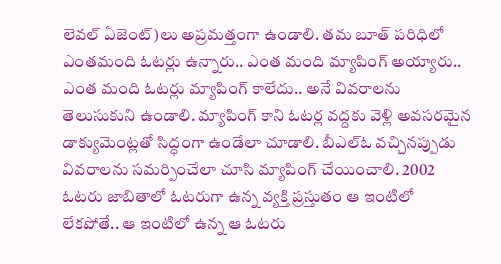లెవల్ ఏజెంట్)లు అప్రమత్తంగా ఉండాలి. తమ బూత్ పరిధిలో ఎంతమంది ఓటర్లు ఉన్నారు.. ఎంత మంది మ్యాపింగ్ అయ్యారు.. ఎంత మంది ఓటర్లు మ్యాపింగ్ కాలేదు.. అనే వివరాలను తెలుసుకుని ఉండాలి. మ్యాపింగ్ కాని ఓటర్ల వద్దకు వెళ్లి అవసరమైన డాక్యుమెంట్లతో సిద్ధంగా ఉండేలా చూడాలి. బీఎల్ఓ వచ్చినప్పుడు వివరాలను సమర్పించేలా చూసి మ్యాపింగ్ చేయించాలి. 2002 ఓటరు జాబితాలో ఓటరుగా ఉన్న వ్యక్తి ప్రస్తుతం ఆ ఇంటిలో లేకపోతే.. ఆ ఇంటిలో ఉన్న ఆ ఓటరు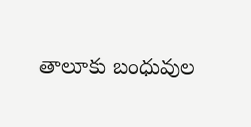తాలూకు బంధువుల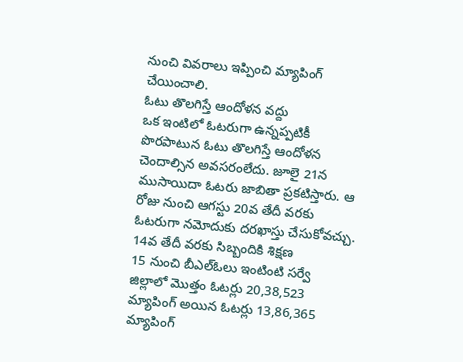నుంచి వివరాలు ఇప్పించి మ్యాపింగ్ చేయించాలి.
ఓటు తొలగిస్తే ఆందోళన వద్దు
ఒక ఇంటిలో ఓటరుగా ఉన్నప్పటికీ పొరపాటున ఓటు తొలగిస్తే ఆందోళన చెందాల్సిన అవసరంలేదు. జూలై 21న ముసాయిదా ఓటరు జాబితా ప్రకటిస్తారు. ఆ రోజు నుంచి ఆగస్టు 20వ తేదీ వరకు ఓటరుగా నమోదుకు దరఖాస్తు చేసుకోవచ్చు.
14వ తేదీ వరకు సిబ్బందికి శిక్షణ
15 నుంచి బీఎల్ఓలు ఇంటింటి సర్వే
జిల్లాలో మొత్తం ఓటర్లు 20,38,523
మ్యాపింగ్ అయిన ఓటర్లు 13,86,365
మ్యాపింగ్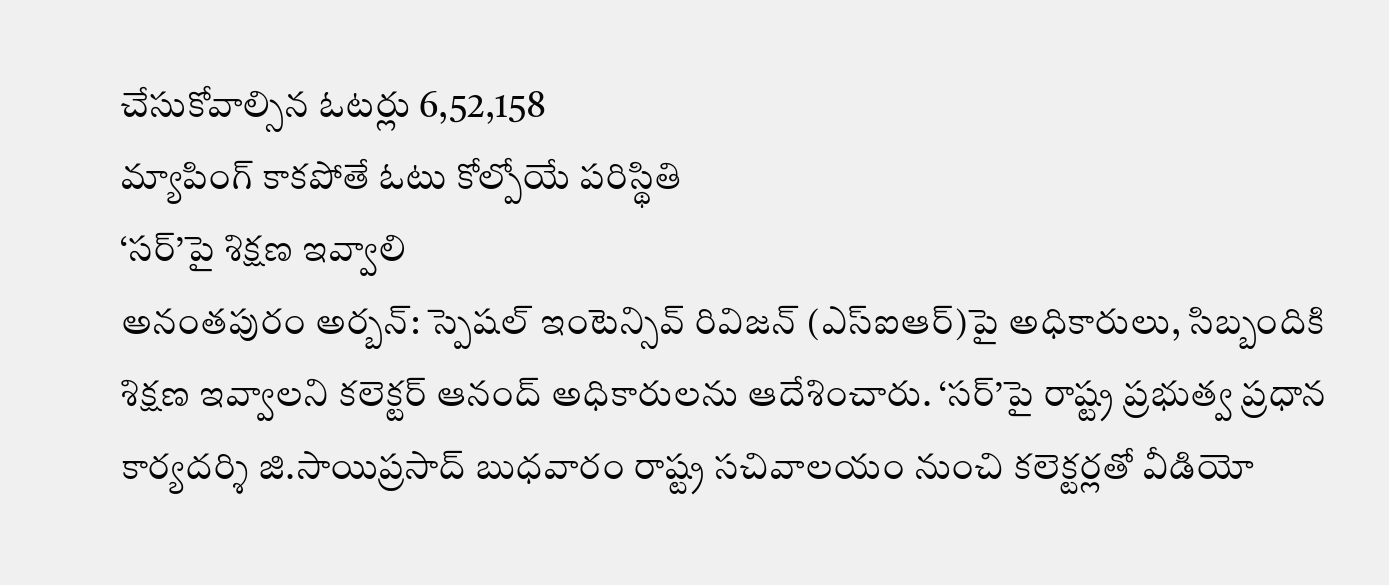చేసుకోవాల్సిన ఓటర్లు 6,52,158
మ్యాపింగ్ కాకపోతే ఓటు కోల్పోయే పరిస్థితి
‘సర్’పై శిక్షణ ఇవ్వాలి
అనంతపురం అర్బన్: స్పెషల్ ఇంటెన్సివ్ రివిజన్ (ఎస్ఐఆర్)పై అధికారులు, సిబ్బందికి శిక్షణ ఇవ్వాలని కలెక్టర్ ఆనంద్ అధికారులను ఆదేశించారు. ‘సర్’పై రాష్ట్ర ప్రభుత్వ ప్రధాన కార్యదర్శి జి.సాయిప్రసాద్ బుధవారం రాష్ట్ర సచివాలయం నుంచి కలెక్టర్లతో వీడియో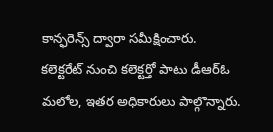కాన్ఫరెన్స్ ద్వారా సమీక్షించారు. కలెక్టరేట్ నుంచి కలెక్టర్తో పాటు డీఆర్ఓ మలోల, ఇతర అధికారులు పాల్గొన్నారు.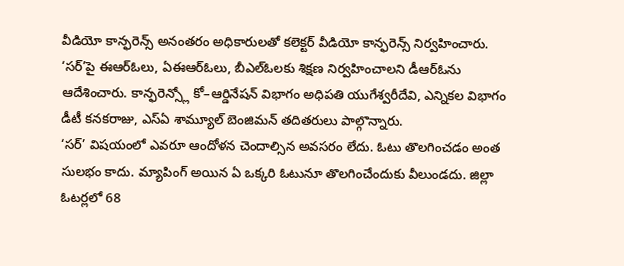వీడియో కాన్ఫరెన్స్ అనంతరం అధికారులతో కలెక్టర్ వీడియో కాన్ఫరెన్స్ నిర్వహించారు. ‘సర్’పై ఈఆర్ఓలు, ఏఈఆర్ఓలు, బీఎల్ఓలకు శిక్షణ నిర్వహించాలని డీఆర్ఓను ఆదేశించారు. కాన్ఫరెన్స్లో కో–ఆర్డినేషన్ విభాగం అధిపతి యుగేశ్వరీదేవి, ఎన్నికల విభాగం డీటీ కనకరాజు, ఎస్ఏ శామ్యూల్ బెంజిమన్ తదితరులు పాల్గొన్నారు.
‘సర్’ విషయంలో ఎవరూ ఆందోళన చెందాల్సిన అవసరం లేదు. ఓటు తొలగించడం అంత సులభం కాదు. మ్యాపింగ్ అయిన ఏ ఒక్కరి ఓటునూ తొలగించేందుకు వీలుండదు. జిల్లా ఓటర్లలో 68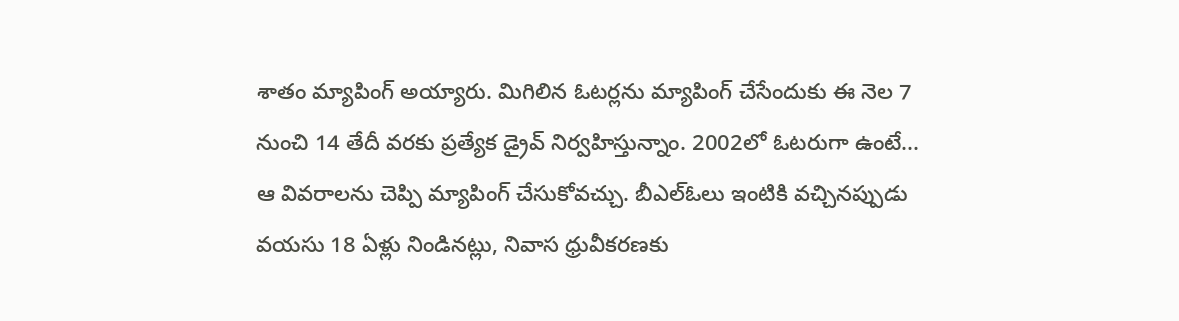శాతం మ్యాపింగ్ అయ్యారు. మిగిలిన ఓటర్లను మ్యాపింగ్ చేసేందుకు ఈ నెల 7 నుంచి 14 తేదీ వరకు ప్రత్యేక డ్రైవ్ నిర్వహిస్తున్నాం. 2002లో ఓటరుగా ఉంటే... ఆ వివరాలను చెప్పి మ్యాపింగ్ చేసుకోవచ్చు. బీఎల్ఓలు ఇంటికి వచ్చినప్పుడు వయసు 18 ఏళ్లు నిండినట్లు, నివాస ధ్రువీకరణకు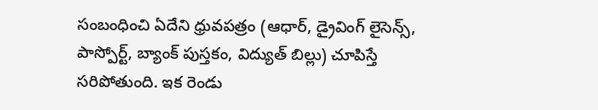సంబంధించి ఏదేని ధ్రువపత్రం (ఆధార్, డ్రైవింగ్ లైసెన్స్, పాస్పోర్ట్, బ్యాంక్ పుస్తకం, విద్యుత్ బిల్లు) చూపిస్తే సరిపోతుంది. ఇక రెండు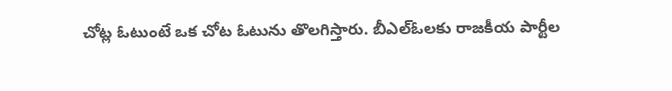చోట్ల ఓటుంటే ఒక చోట ఓటును తొలగిస్తారు. బీఎల్ఓలకు రాజకీయ పార్టీల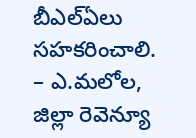బీఎల్ఏలు సహకరించాలి.
– ఎ.మలోల, జిల్లా రెవెన్యూ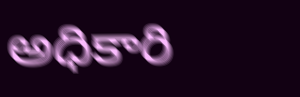అధికారి